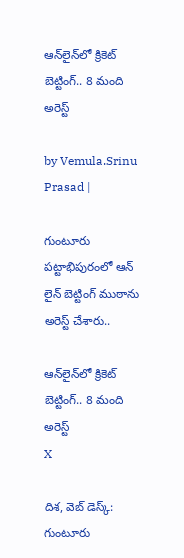ఆన్‌లైన్‌లో క్రికెట్‌ బెట్టింగ్‌.. 8 మంది అరెస్ట్

by Vemula.Srinu Prasad |

గుంటూరు పట్టాభిపురంలో ఆన్ లైన్ బెట్టింగ్ ముఠాను అరెస్ట్ చేశారు..

ఆన్‌లైన్‌లో క్రికెట్‌ బెట్టింగ్‌.. 8 మంది అరెస్ట్
X

దిశ, వెబ్ డెస్క్: గుంటూరు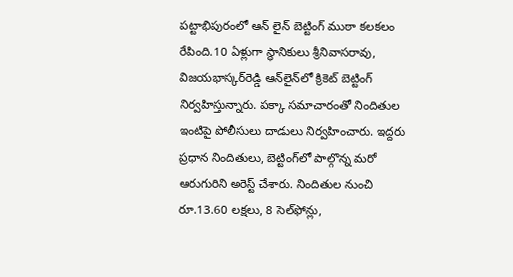పట్టాభిపురంలో ఆన్ లైన్ బెట్టింగ్ ముఠా కలకలం రేపింది.10 ఏళ్లుగా స్థానికులు శ్రీనివాసరావు, విజయభాస్కర్‌రెడ్డి ఆన్‌లైన్‌లో క్రికెట్‌ బెట్టింగ్‌ నిర్వహిస్తున్నారు. పక్కా సమాచారంతో నిందితుల ఇంటిపై పోలీసులు దాడులు నిర్వహించారు. ఇద్దరు ప్రధాన నిందితులు, బెట్టింగ్‌లో పాల్గొన్న మరో ఆరుగురిని అరెస్ట్ చేశారు. నిందితుల నుంచి రూ.13.60 లక్షలు, 8 సెల్‌ఫోన్లు,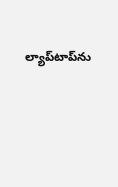ల్యాప్‌టాప్‌ను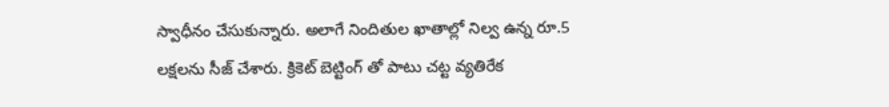స్వాధీనం చేసుకున్నారు. అలాగే నిందితుల ఖాతాల్లో నిల్వ ఉన్న రూ.5 లక్షలను సీజ్ చేశారు. క్రికెట్‌ బెట్టింగ్‌ తో పాటు చట్ట వ్యతిరేక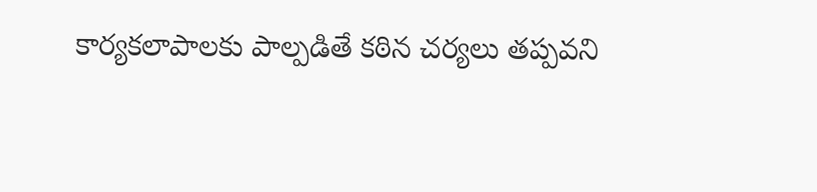కార్యకలాపాలకు పాల్పడితే కఠిన చర్యలు తప్పవని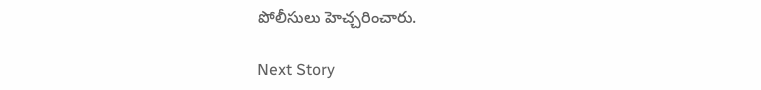పోలీసులు హెచ్చరించారు.

Next Story